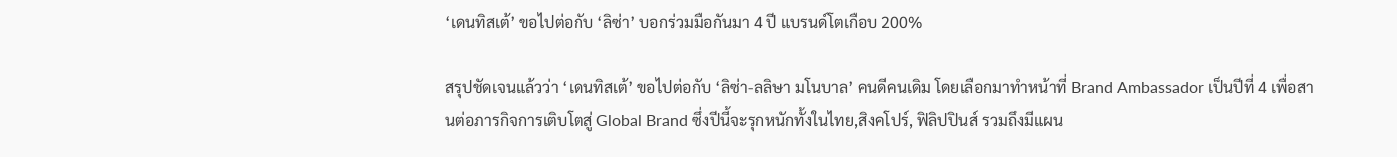‘เดนทิสเต้’ ขอไปต่อกับ ‘ลิซ่า’ บอกร่วมมือกันมา 4 ปี แบรนด์โตเกือบ 200%

สรุปชัดเจนแล้วว่า ‘เดนทิสเต้’ ขอไปต่อกับ ‘ลิซ่า-ลลิษา มโนบาล’ คนดีคนเดิม โดยเลือกมาทำหน้าที่ Brand Ambassador เป็นปีที่ 4 เพื่อสานต่อภารกิจการเติบโตสู่ Global Brand ซึ่งปีนี้จะรุกหนักทั้งในไทย,สิงคโปร์, ฟิลิปปินส์ รวมถึงมีแผน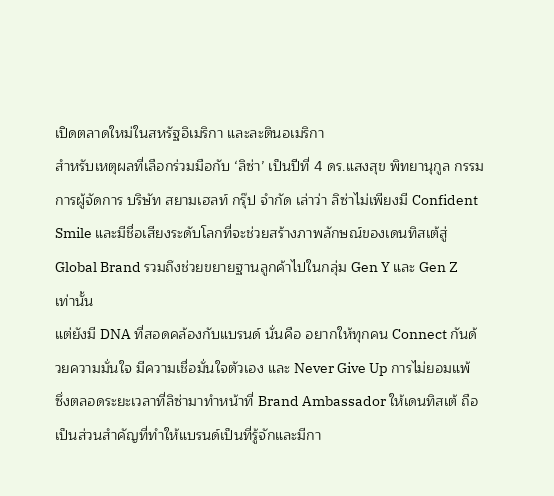เปิดตลาดใหม่ในสหรัฐอิเมริกา และละตินอเมริกา
สำหรับเหตุผลที่เลือกร่วมมือกับ ‘ลิซ่า’ เป็นปีที่ 4 ดร.แสงสุข พิทยานุกูล กรรมการผู้จัดการ บริษัท สยามเฮลท์ กรุ๊ป จำกัด เล่าว่า ลิซ่าไม่เพียงมี Confident Smile และมีชื่อเสียงระดับโลกที่จะช่วยสร้างภาพลักษณ์ของเดนทิสเต้สู่ Global Brand รวมถึงช่วยขยายฐานลูกค้าไปในกลุ่ม Gen Y และ Gen Z เท่านั้น
แต่ยังมี DNA ที่สอดคล้องกับแบรนด์ นั่นคือ อยากให้ทุกคน Connect กันด้วยความมั่นใจ มีความเชื่อมั่นใจตัวเอง และ Never Give Up การไม่ยอมแพ้ ซึ่งตลอดระยะเวลาที่ลิซ่ามาทำหน้าที่ Brand Ambassador ให้เดนทิสเต้ ถือเป็นส่วนสำคัญที่ทำให้แบรนด์เป็นที่รู้จักและมีกา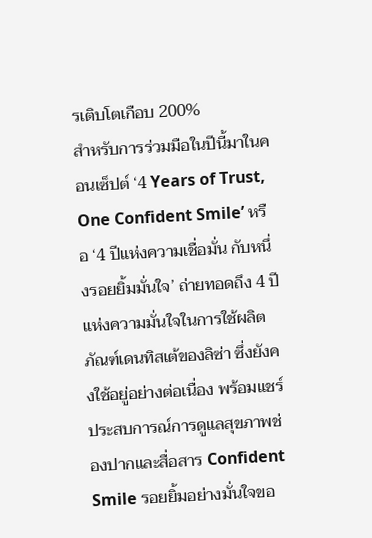รเติบโตเกือบ 200%
สำหรับการร่วมมือในปีนี้มาในคอนเซ็ปต์ ‘4 Years of Trust, One Confident Smile’ หรือ ‘4 ปีแห่งความเชื่อมั่น กับหนึ่งรอยยิ้มมั่นใจ’ ถ่ายทอดถึง 4 ปีแห่งความมั่นใจในการใช้ผลิตภัณฑ์เดนทิสเต้ของลิซ่า ซึ่งยังคงใช้อยู่อย่างต่อเนื่อง พร้อมแชร์ประสบการณ์การดูแลสุขภาพช่องปากและสื่อสาร Confident Smile รอยยิ้มอย่างมั่นใจขอ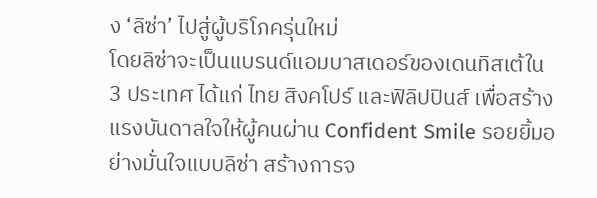ง ‘ลิซ่า’ ไปสู่ผู้บริโภครุ่นใหม่
โดยลิซ่าจะเป็นแบรนด์แอมบาสเดอร์ของเดนทิสเต้ใน 3 ประเทศ ได้แก่ ไทย สิงคโปร์ และฟิลิปปินส์ เพื่อสร้างแรงบันดาลใจให้ผู้คนผ่าน Confident Smile รอยยิ้มอย่างมั่นใจแบบลิซ่า สร้างการจ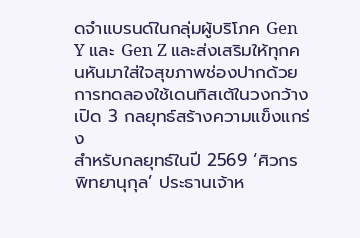ดจำแบรนด์ในกลุ่มผู้บริโภค Gen Y และ Gen Z และส่งเสริมให้ทุกคนหันมาใส่ใจสุขภาพช่องปากด้วยการทดลองใช้เดนทิสเต้ในวงกว้าง
เปิด 3 กลยุทธ์สร้างความแข็งแกร่ง
สำหรับกลยุทธ์ในปี 2569 ‘ศิวกร พิทยานุกุล’ ประธานเจ้าห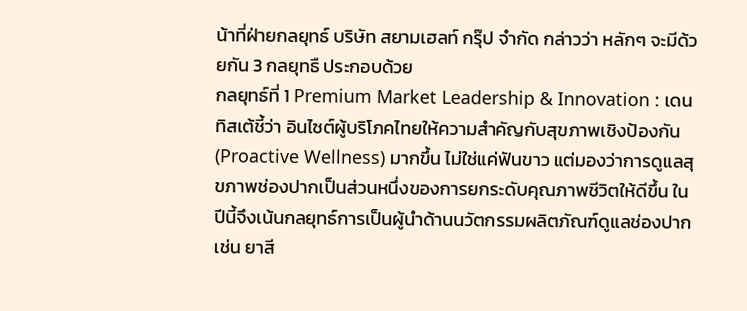น้าที่ฝ่ายกลยุทธ์ บริษัท สยามเฮลท์ กรุ๊ป จำกัด กล่าวว่า หลักๆ จะมีด้วยกัน 3 กลยุทธื ประกอบด้วย
กลยุทธ์ที่ 1 Premium Market Leadership & Innovation : เดนทิสเต้ชี้ว่า อินไซต์ผู้บริโภคไทยให้ความสำคัญกับสุขภาพเชิงป้องกัน (Proactive Wellness) มากขึ้น ไม่ใช่แค่ฟันขาว แต่มองว่าการดูแลสุขภาพช่องปากเป็นส่วนหนึ่งของการยกระดับคุณภาพชีวิตให้ดีขึ้น ในปีนี้จึงเน้นกลยุทธ์การเป็นผู้นำด้านนวัตกรรมผลิตภัณฑ์ดูแลช่องปาก เช่น ยาสี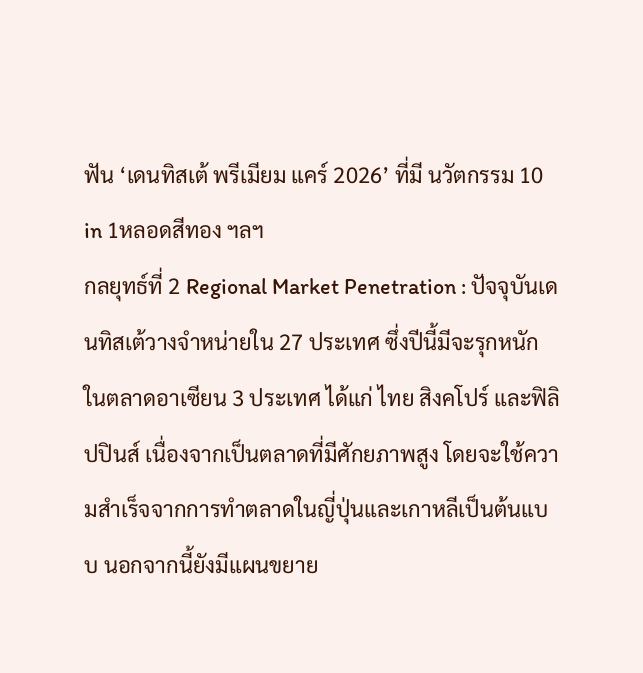ฟัน ‘เดนทิสเต้ พรีเมียม แคร์ 2026’ ที่มี นวัตกรรม 10 in 1หลอดสีทอง ฯลฯ
กลยุทธ์ที่ 2 Regional Market Penetration : ปัจจุบันเดนทิสเต้วางจำหน่ายใน 27 ประเทศ ซึ่งปีนี้มีจะรุกหนักในตลาดอาเซียน 3 ประเทศ ได้แก่ ไทย สิงคโปร์ และฟิลิปปินส์ เนื่องจากเป็นตลาดที่มีศักยภาพสูง โดยจะใช้ความสำเร็จจากการทำตลาดในญี่ปุ่นและเกาหลีเป็นต้นแบบ นอกจากนี้ยังมีแผนขยาย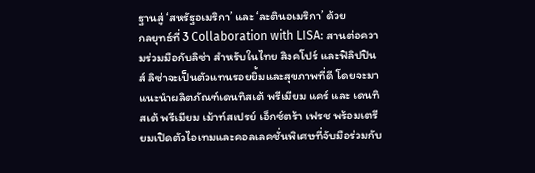ฐานสู่ ‘สหรัฐอเมริกา’ และ ‘ละตินอเมริกา’ ด้วย
กลยุทธ์ที่ 3 Collaboration with LISA: สานต่อความร่วมมือกับลิซ่า สำหรับในไทย สิงคโปร์ และฟิลิปปินส์ ลิซ่าจะเป็นตัวแทนรอยยิ้มและสุขภาพที่ดี โดยจะมาแนะนำผลิตภัณฑ์เดนทิสเต้ พรีเมียม แคร์ และ เดนทิสเต้ พรีเมียม เม้าท์สเปรย์ เอ็กซ์ตร้า เฟรช พร้อมเตรียมเปิดตัวไอเทมและคอลเลคชั่นพิเศษที่จับมือร่วมกับ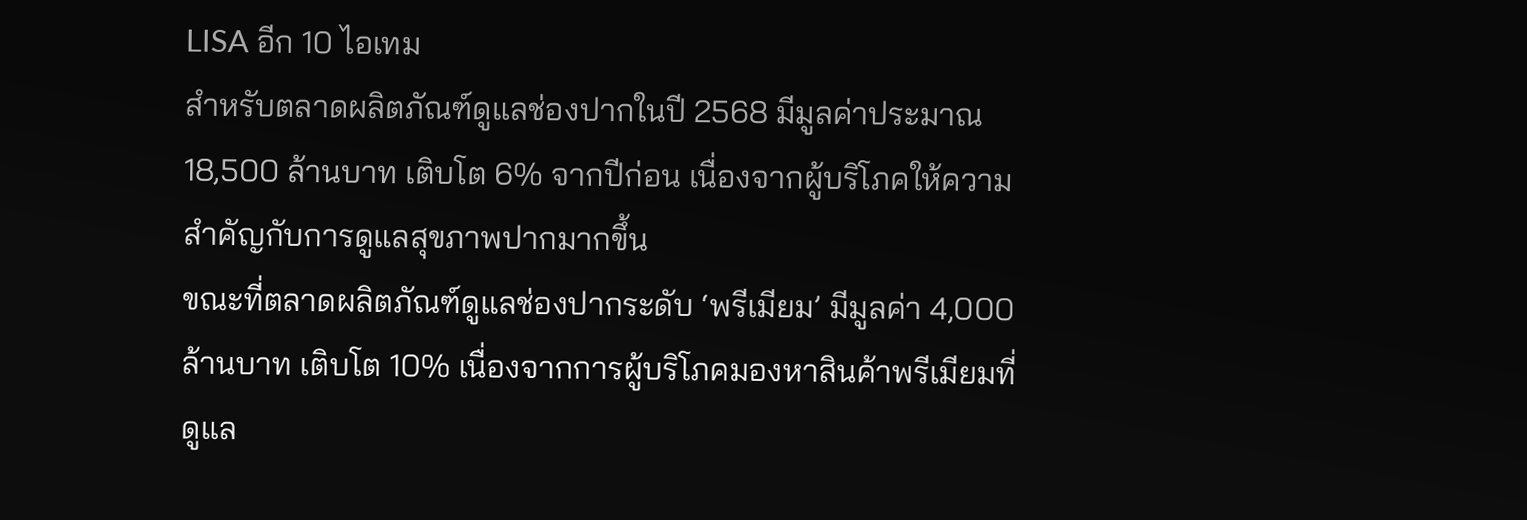LISA อีก 10 ไอเทม
สำหรับตลาดผลิตภัณฑ์ดูแลช่องปากในปี 2568 มีมูลค่าประมาณ 18,500 ล้านบาท เติบโต 6% จากปีก่อน เนื่องจากผู้บริโภคให้ความสำคัญกับการดูแลสุขภาพปากมากขึ้น
ขณะที่ตลาดผลิตภัณฑ์ดูแลช่องปากระดับ ‘พรีเมียม’ มีมูลค่า 4,000 ล้านบาท เติบโต 10% เนื่องจากการผู้บริโภคมองหาสินค้าพรีเมียมที่ดูแล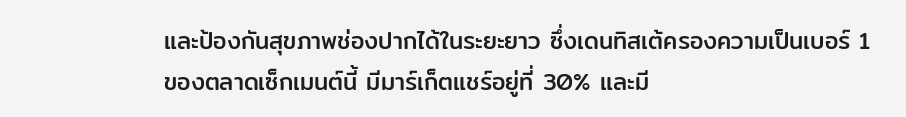และป้องกันสุขภาพช่องปากได้ในระยะยาว ซึ่งเดนทิสเต้ครองความเป็นเบอร์ 1 ของตลาดเซ็กเมนต์นี้ มีมาร์เก็ตแชร์อยู่ที่ 30% และมี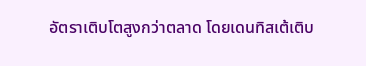อัตราเติบโตสูงกว่าตลาด โดยเดนทิสเต้เติบ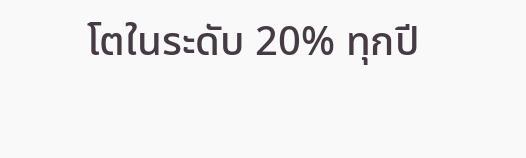โตในระดับ 20% ทุกปี